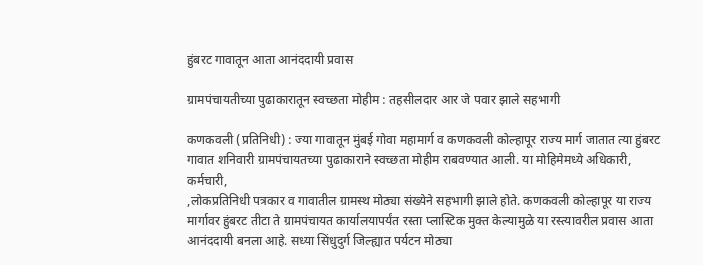हुंबरट गावातून आता आनंददायी प्रवास

ग्रामपंचायतीच्या पुढाकारातून स्वच्छता मोहीम : तहसीलदार आर जे पवार झाले सहभागी

कणकवली (प्रतिनिधी) : ज्या गावातून मुंबई गोवा महामार्ग व कणकवली कोल्हापूर राज्य मार्ग जातात त्या हुंबरट गावात शनिवारी ग्रामपंचायतच्या पुढाकाराने स्वच्छता मोहीम राबवण्यात आली. या मोहिमेमध्ये अधिकारी, कर्मचारी,
,लोकप्रतिनिधी पत्रकार व गावातील ग्रामस्थ मोठ्या संख्येने सहभागी झाले होते. कणकवली कोल्हापूर या राज्य मार्गावर हुंबरट तीटा ते ग्रामपंचायत कार्यालयापर्यंत रस्ता प्लास्टिक मुक्त केल्यामुळे या रस्त्यावरील प्रवास आता आनंददायी बनला आहे. सध्या सिंधुदुर्ग जिल्ह्यात पर्यटन मोठ्या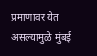प्रमाणावर येत असल्यामुळे मुंबई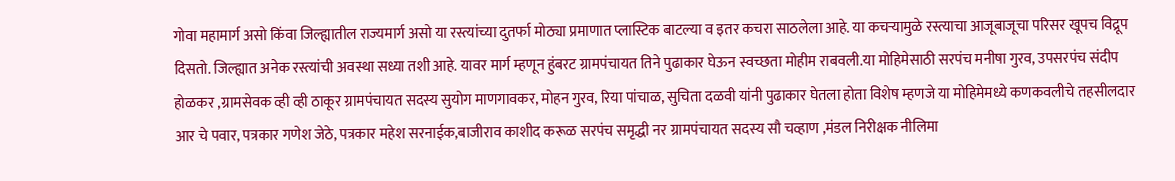गोवा महामार्ग असो किंवा जिल्ह्यातील राज्यमार्ग असो या रस्त्यांच्या दुतर्फा मोठ्या प्रमाणात प्लास्टिक बाटल्या व इतर कचरा साठलेला आहे. या कचऱ्यामुळे रस्त्याचा आजूबाजूचा परिसर खूपच विद्रूप दिसतो. जिल्ह्यात अनेक रस्त्यांची अवस्था सध्या तशी आहे. यावर मार्ग म्हणून हुंबरट ग्रामपंचायत तिने पुढाकार घेऊन स्वच्छता मोहीम राबवली.या मोहिमेसाठी सरपंच मनीषा गुरव, उपसरपंच संदीप होळकर ,ग्रामसेवक व्ही व्ही ठाकूर ग्रामपंचायत सदस्य सुयोग माणगावकर, मोहन गुरव, रिया पांचाळ, सुचिता दळवी यांनी पुढाकार घेतला होता विशेष म्हणजे या मोहिमेमध्ये कणकवलीचे तहसीलदार आर चे पवार, पत्रकार गणेश जेठे, पत्रकार महेश सरनाईक,बाजीराव काशीद करूळ सरपंच समृद्धी नर ग्रामपंचायत सदस्य सौ चव्हाण ,मंडल निरीक्षक नीलिमा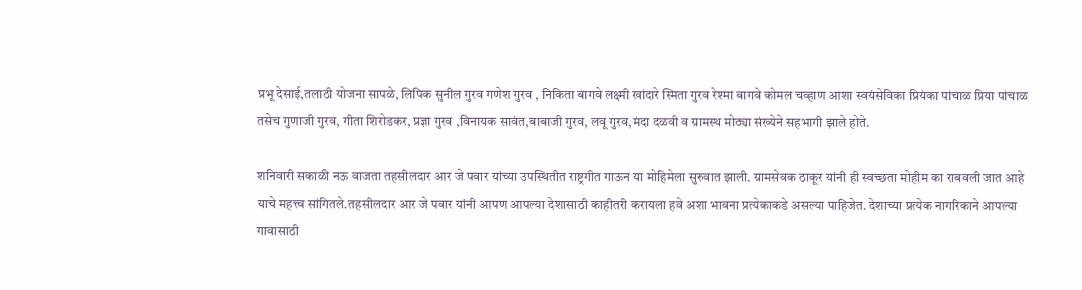प्रभू देसाई,तलाठी योजना सापळे, लिपिक सुनील गुरव गणेश गुरव , निकिता बागवे लक्ष्मी खांदारे स्मिता गुरव रेश्मा बागवे कोमल चव्हाण आशा स्वयंसेविका प्रियंका पांचाळ प्रिया पांचाळ तसेच गुणाजी गुरव, गीता शिरोडकर, प्रज्ञा गुरव ,विनायक सावंत,बाबाजी गुरव, लवू गुरव,मंदा दळवी व ग्रामस्थ मोठ्या संख्येने सहभागी झाले होते.

शनिवारी सकाळी नऊ वाजता तहसीलदार आर जे पवार यांच्या उपस्थितीत राष्ट्रगीत गाऊन या मोहिमेला सुरुवात झाली. ग्रामसेवक ठाकूर यांनी ही स्वच्छता मोहीम का राबवली जात आहे याचे महत्त्व सांगितले.तहसीलदार आर जे पवार यांनी आपण आपल्या देशासाठी काहीतरी करायला हवे अशा भावना प्रत्येकाकडे असल्या पाहिजेत. देशाच्या प्रत्येक नागरिकाने आपल्या गावासाठी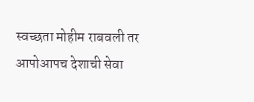स्वच्छता मोहीम राबवली तर आपोआपच देशाची सेवा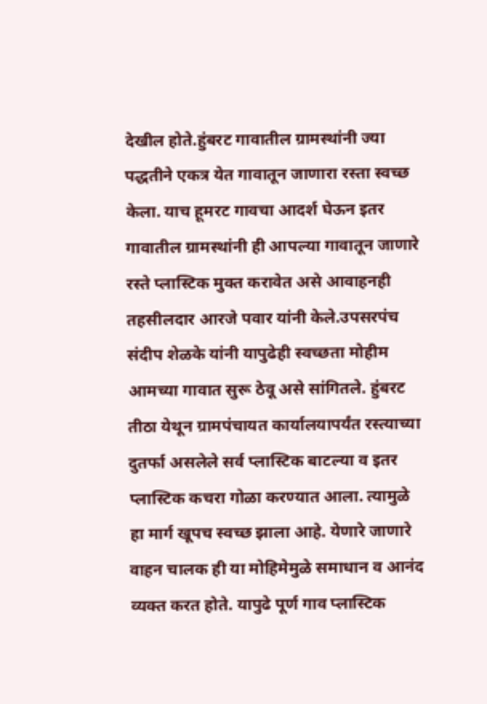देखील होते.हुंबरट गावातील ग्रामस्थांनी ज्या पद्धतीने एकत्र येत गावातून जाणारा रस्ता स्वच्छ केला. याच हूमरट गावचा आदर्श घेऊन इतर गावातील ग्रामस्थांनी ही आपल्या गावातून जाणारे रस्ते प्लास्टिक मुक्त करावेत असे आवाहनही तहसीलदार आरजे पवार यांनी केले.उपसरपंच संदीप शेळके यांनी यापुढेही स्वच्छता मोहीम आमच्या गावात सुरू ठेवू असे सांगितले. हुंबरट तीठा येथून ग्रामपंचायत कार्यालयापर्यंत रस्त्याच्या दुतर्फा असलेले सर्व प्लास्टिक बाटल्या व इतर प्लास्टिक कचरा गोळा करण्यात आला. त्यामुळे हा मार्ग खूपच स्वच्छ झाला आहे. येणारे जाणारे वाहन चालक ही या मोहिमेमुळे समाधान व आनंद व्यक्त करत होते. यापुढे पूर्ण गाव प्लास्टिक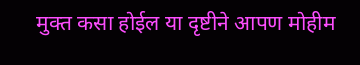मुक्त कसा होईल या दृष्टीने आपण मोहीम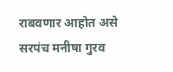राबवणार आहोत असे सरपंच मनीषा गुरव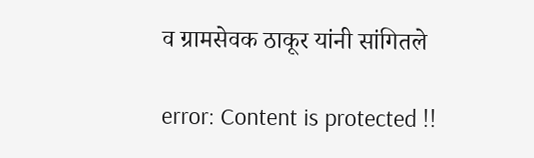व ग्रामसेवक ठाकूर यांनी सांगितले

error: Content is protected !!